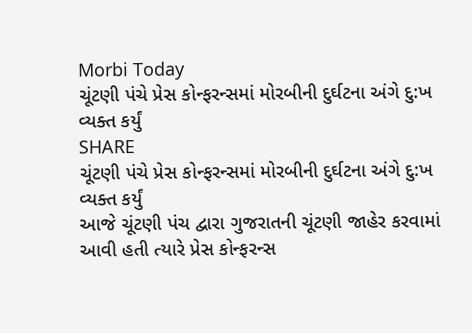Morbi Today
ચૂંટણી પંચે પ્રેસ કોન્ફરન્સમાં મોરબીની દુર્ઘટના અંગે દુ:ખ વ્યક્ત કર્યું
SHARE
ચૂંટણી પંચે પ્રેસ કોન્ફરન્સમાં મોરબીની દુર્ઘટના અંગે દુ:ખ વ્યક્ત કર્યું
આજે ચૂંટણી પંચ દ્વારા ગુજરાતની ચૂંટણી જાહેર કરવામાં આવી હતી ત્યારે પ્રેસ કોન્ફરન્સ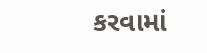કરવામાં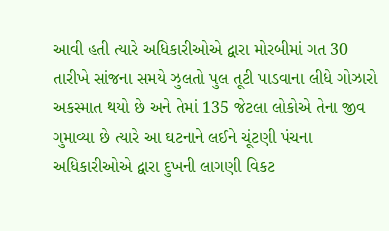આવી હતી ત્યારે અધિકારીઓએ દ્વારા મોરબીમાં ગત 30 તારીખે સાંજના સમયે ઝુલતો પુલ તૂટી પાડવાના લીધે ગોઝારો અકસ્માત થયો છે અને તેમાં 135 જેટલા લોકોએ તેના જીવ ગુમાવ્યા છે ત્યારે આ ઘટનાને લઈને ચૂંટણી પંચના અધિકારીઓએ દ્વારા દુખની લાગણી વિકટ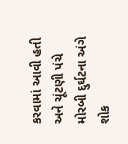કરવામાં આવી હતી અને ચૂંટણી પંચે મોરબી દુર્ઘટના અંગે શોક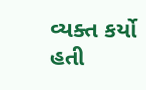વ્યક્ત કર્યો હતી